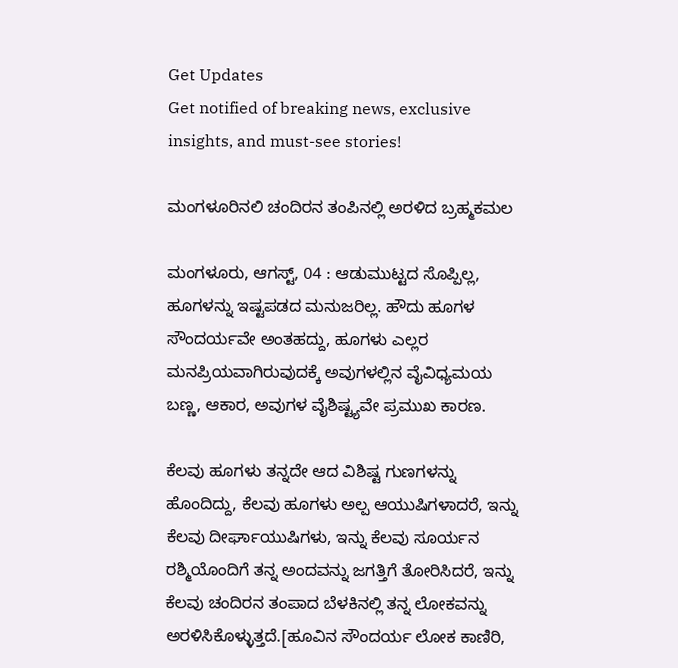Get Updates
Get notified of breaking news, exclusive insights, and must-see stories!

ಮಂಗಳೂರಿನಲಿ ಚಂದಿರನ ತಂಪಿನಲ್ಲಿ ಅರಳಿದ ಬ್ರಹ್ಮಕಮಲ

ಮಂಗಳೂರು, ಆಗಸ್ಟ್, 04 : ಆಡುಮುಟ್ಟದ ಸೊಪ್ಪಿಲ್ಲ, ಹೂಗಳನ್ನು ಇಷ್ಟಪಡದ ಮನುಜರಿಲ್ಲ. ಹೌದು ಹೂಗಳ ಸೌಂದರ್ಯವೇ ಅಂತಹದ್ದು, ಹೂಗಳು ಎಲ್ಲರ ಮನಪ್ರಿಯವಾಗಿರುವುದಕ್ಕೆ ಅವುಗಳಲ್ಲಿನ ವೈವಿಧ್ಯಮಯ ಬಣ್ಣ, ಆಕಾರ, ಅವುಗಳ ವೈಶಿಷ್ಟ್ಯವೇ ಪ್ರಮುಖ ಕಾರಣ.

ಕೆಲವು ಹೂಗಳು ತನ್ನದೇ ಆದ ವಿಶಿಷ್ಟ ಗುಣಗಳನ್ನು ಹೊಂದಿದ್ದು, ಕೆಲವು ಹೂಗಳು ಅಲ್ಪ ಆಯುಷಿಗಳಾದರೆ, ಇನ್ನು ಕೆಲವು ದೀರ್ಘಾಯುಷಿಗಳು, ಇನ್ನು ಕೆಲವು ಸೂರ್ಯನ ರಶ್ಮಿಯೊಂದಿಗೆ ತನ್ನ ಅಂದವನ್ನು ಜಗತ್ತಿಗೆ ತೋರಿಸಿದರೆ, ಇನ್ನು ಕೆಲವು ಚಂದಿರನ ತಂಪಾದ ಬೆಳಕಿನಲ್ಲಿ ತನ್ನ ಲೋಕವನ್ನು ಅರಳಿಸಿಕೊಳ್ಳುತ್ತದೆ.[ಹೂವಿನ ಸೌಂದರ್ಯ ಲೋಕ ಕಾಣಿರಿ,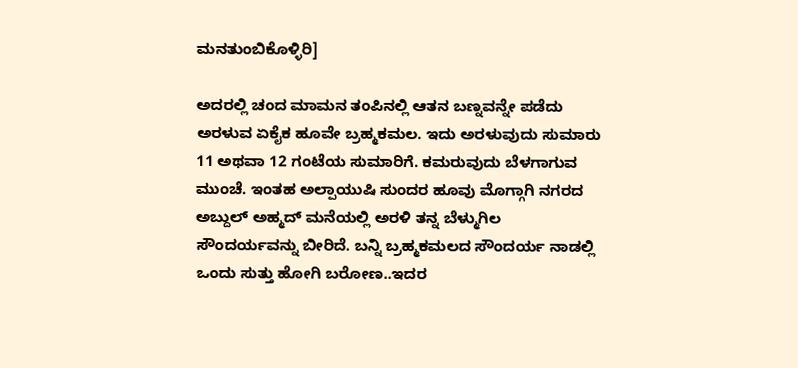ಮನತುಂಬಿಕೊಳ್ಳಿರಿ]

ಅದರಲ್ಲಿ ಚಂದ ಮಾಮನ ತಂಪಿನಲ್ಲಿ ಆತನ ಬಣ್ನವನ್ನೇ ಪಡೆದು ಅರಳುವ ಏಕೈಕ ಹೂವೇ ಬ್ರಹ್ಮಕಮಲ. ಇದು ಅರಳುವುದು ಸುಮಾರು 11 ಅಥವಾ 12 ಗಂಟೆಯ ಸುಮಾರಿಗೆ. ಕಮರುವುದು ಬೆಳಗಾಗುವ ಮುಂಚೆ. ಇಂತಹ ಅಲ್ಪಾಯುಷಿ ಸುಂದರ ಹೂವು ಮೊಗ್ಗಾಗಿ ನಗರದ ಅಬ್ದುಲ್ ಅಹ್ಮದ್ ಮನೆಯಲ್ಲಿ ಅರಳಿ ತನ್ನ ಬೆಳ್ಮುಗಿಲ ಸೌಂದರ್ಯವನ್ನು ಬೀರಿದೆ. ಬನ್ನಿ ಬ್ರಹ್ಮಕಮಲದ ಸೌಂದರ್ಯ ನಾಡಲ್ಲಿ ಒಂದು ಸುತ್ತು ಹೋಗಿ ಬರೋಣ..ಇದರ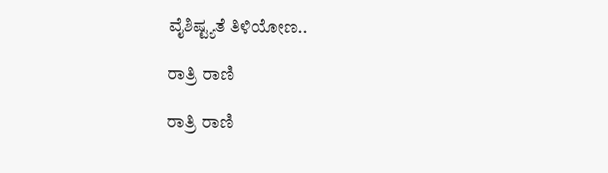ವೈಶಿಷ್ಟ್ಯತೆ ತಿಳಿಯೋಣ..

ರಾತ್ರಿ ರಾಣಿ

ರಾತ್ರಿ ರಾಣಿ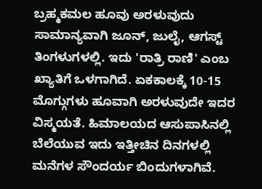ಬ್ರಹ್ಮಕಮಲ ಹೂವು ಅರಳುವುದು ಸಾಮಾನ್ಯವಾಗಿ ಜೂನ್, ಜುಲೈ, ಆಗಸ್ಟ್ ತಿಂಗಳುಗಳಲ್ಲಿ. ಇದು 'ರಾತ್ರಿ ರಾಣಿ' ಎಂಬ ಖ್ಯಾತಿಗೆ ಒಳಗಾಗಿದೆ. ಏಕಕಾಲಕ್ಕೆ 10-15 ಮೊಗ್ಗುಗಳು ಹೂವಾಗಿ ಅರಳುವುದೇ ಇದರ ವಿಸ್ಮಯತೆ. ಹಿಮಾಲಯದ ಆಸುಪಾಸಿನಲ್ಲಿ ಬೆಲೆಯುವ ಇದು ಇತ್ತೀಚಿನ ದಿನಗಳಲ್ಲಿ ಮನೆಗಳ ಸೌಂದರ್ಯ ಬಿಂದುಗಳಾಗಿವೆ.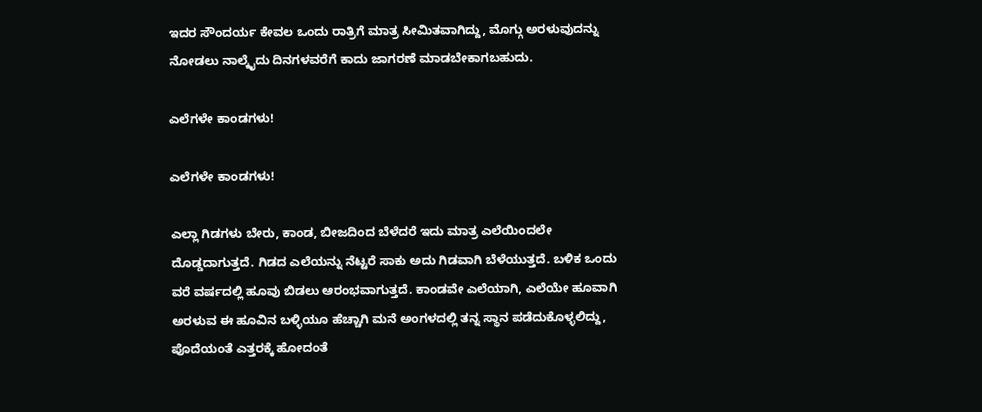ಇದರ ಸೌಂದರ್ಯ ಕೇವಲ ಒಂದು ರಾತ್ರಿಗೆ ಮಾತ್ರ ಸೀಮಿತವಾಗಿದ್ದು, ಮೊಗ್ಗು ಅರಳುವುದನ್ನು ನೋಡಲು ನಾಲ್ಕೈದು ದಿನಗಳವರೆಗೆ ಕಾದು ಜಾಗರಣೆ ಮಾಡಬೇಕಾಗಬಹುದು.

ಎಲೆಗಳೇ ಕಾಂಡಗಳು!

ಎಲೆಗಳೇ ಕಾಂಡಗಳು!

ಎಲ್ಲಾ ಗಿಡಗಳು ಬೇರು, ಕಾಂಡ, ಬೀಜದಿಂದ ಬೆಳೆದರೆ ಇದು ಮಾತ್ರ ಎಲೆಯಿಂದಲೇ ದೊಡ್ಡದಾಗುತ್ತದೆ. ಗಿಡದ ಎಲೆಯನ್ನು ನೆಟ್ಟರೆ ಸಾಕು ಅದು ಗಿಡವಾಗಿ ಬೆಳೆಯುತ್ತದೆ. ಬಳಿಕ ಒಂದು ವರೆ ವರ್ಷದಲ್ಲಿ ಹೂವು ಬಿಡಲು ಆರಂಭವಾಗುತ್ತದೆ. ಕಾಂಡವೇ ಎಲೆಯಾಗಿ, ಎಲೆಯೇ ಹೂವಾಗಿ ಅರಳುವ ಈ ಹೂವಿನ ಬಳ್ಳಿಯೂ ಹೆಚ್ಚಾಗಿ ಮನೆ ಅಂಗಳದಲ್ಲಿ ತನ್ನ ಸ್ಥಾನ ಪಡೆದುಕೊಳ್ಳಲಿದ್ದು, ಪೊದೆಯಂತೆ ಎತ್ತರಕ್ಕೆ ಹೋದಂತೆ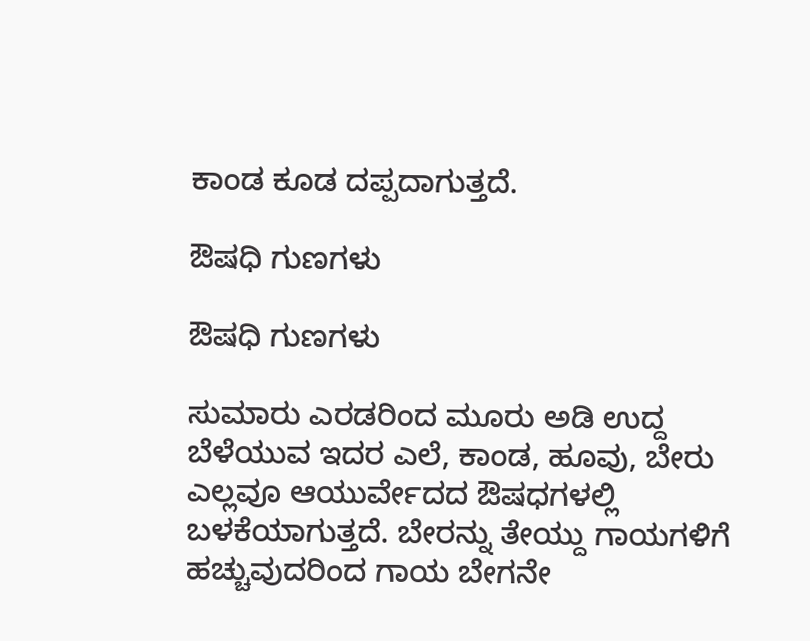ಕಾಂಡ ಕೂಡ ದಪ್ಪದಾಗುತ್ತದೆ.

ಔಷಧಿ ಗುಣಗಳು

ಔಷಧಿ ಗುಣಗಳು

ಸುಮಾರು ಎರಡರಿಂದ ಮೂರು ಅಡಿ ಉದ್ದ ಬೆಳೆಯುವ ಇದರ ಎಲೆ, ಕಾಂಡ, ಹೂವು, ಬೇರು ಎಲ್ಲವೂ ಆಯುರ್ವೇದದ ಔಷಧಗಳಲ್ಲಿ ಬಳಕೆಯಾಗುತ್ತದೆ. ಬೇರನ್ನು ತೇಯ್ದು ಗಾಯಗಳಿಗೆ ಹಚ್ಚುವುದರಿಂದ ಗಾಯ ಬೇಗನೇ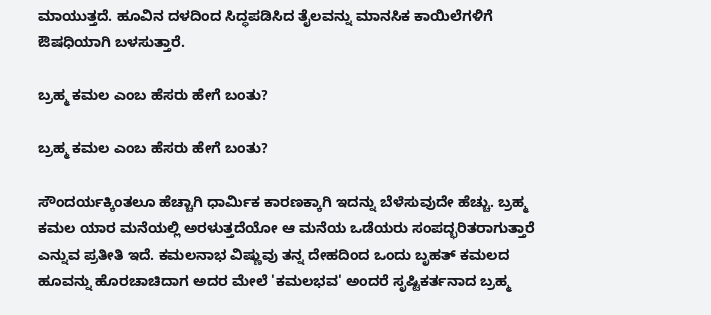ಮಾಯುತ್ತದೆ. ಹೂವಿನ ದಳದಿಂದ ಸಿದ್ಧಪಡಿಸಿದ ತೈಲವನ್ನು ಮಾನಸಿಕ ಕಾಯಿಲೆಗಳಿಗೆ ಔಷಧಿಯಾಗಿ ಬಳಸುತ್ತಾರೆ.

ಬ್ರಹ್ಮ ಕಮಲ ಎಂಬ ಹೆಸರು ಹೇಗೆ ಬಂತು?

ಬ್ರಹ್ಮ ಕಮಲ ಎಂಬ ಹೆಸರು ಹೇಗೆ ಬಂತು?

ಸೌಂದರ್ಯಕ್ಕಿಂತಲೂ ಹೆಚ್ಚಾಗಿ ಧಾರ್ಮಿಕ ಕಾರಣಕ್ಕಾಗಿ ಇದನ್ನು ಬೆಳೆಸುವುದೇ ಹೆಚ್ಚು. ಬ್ರಹ್ಮ ಕಮಲ ಯಾರ ಮನೆಯಲ್ಲಿ ಅರಳುತ್ತದೆಯೋ ಆ ಮನೆಯ ಒಡೆಯರು ಸಂಪದ್ಭರಿತರಾಗುತ್ತಾರೆ ಎನ್ನುವ ಪ್ರತೀತಿ ಇದೆ. ಕಮಲನಾಭ ವಿಷ್ಣುವು ತನ್ನ ದೇಹದಿಂದ ಒಂದು ಬೃಹತ್ ಕಮಲದ ಹೂವನ್ನು ಹೊರಚಾಚಿದಾಗ ಅದರ ಮೇಲೆ 'ಕಮಲಭವ' ಅಂದರೆ ಸೃಷ್ಟಿಕರ್ತನಾದ ಬ್ರಹ್ಮ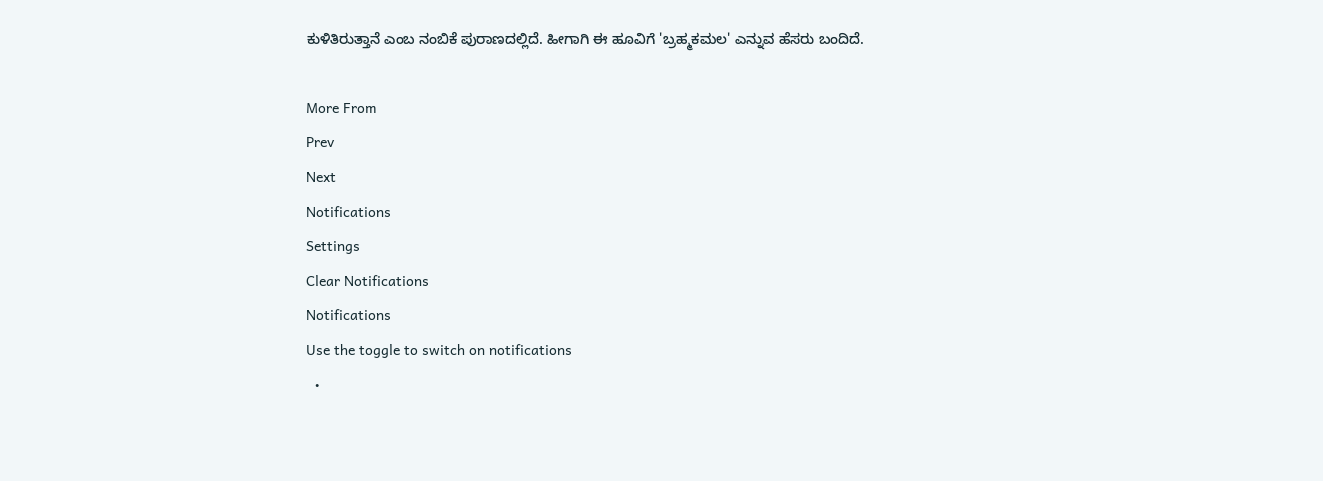ಕುಳಿತಿರುತ್ತಾನೆ ಎಂಬ ನಂಬಿಕೆ ಪುರಾಣದಲ್ಲಿದೆ. ಹೀಗಾಗಿ ಈ ಹೂವಿಗೆ 'ಬ್ರಹ್ಮಕಮಲ' ಎನ್ನುವ ಹೆಸರು ಬಂದಿದೆ.

More From
Prev
Next
Notifications
Settings
Clear Notifications
Notifications
Use the toggle to switch on notifications
  •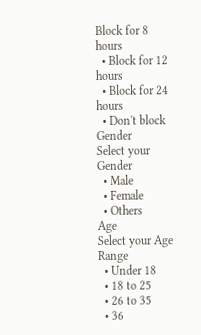Block for 8 hours
  • Block for 12 hours
  • Block for 24 hours
  • Don't block
Gender
Select your Gender
  • Male
  • Female
  • Others
Age
Select your Age Range
  • Under 18
  • 18 to 25
  • 26 to 35
  • 36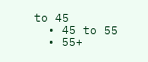to 45
  • 45 to 55
  • 55+